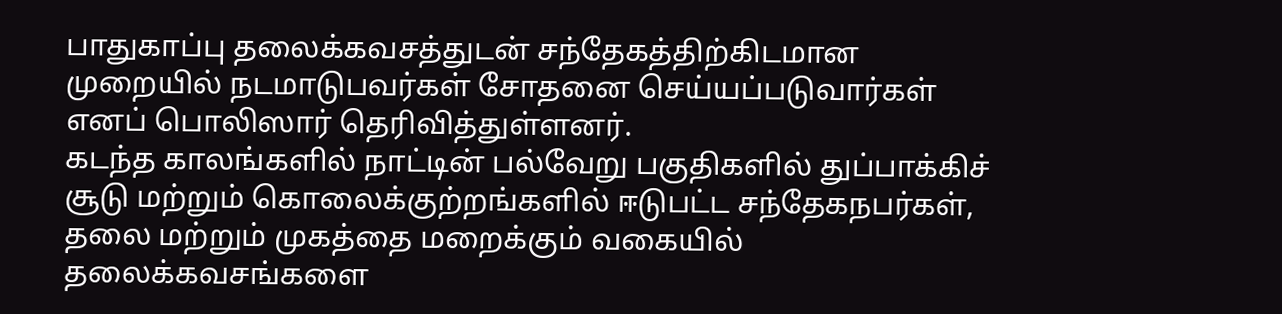பாதுகாப்பு தலைக்கவசத்துடன் சந்தேகத்திற்கிடமான முறையில் நடமாடுபவர்கள் சோதனை செய்யப்படுவார்கள் எனப் பொலிஸார் தெரிவித்துள்ளனர்.
கடந்த காலங்களில் நாட்டின் பல்வேறு பகுதிகளில் துப்பாக்கிச் சூடு மற்றும் கொலைக்குற்றங்களில் ஈடுபட்ட சந்தேகநபர்கள், தலை மற்றும் முகத்தை மறைக்கும் வகையில் தலைக்கவசங்களை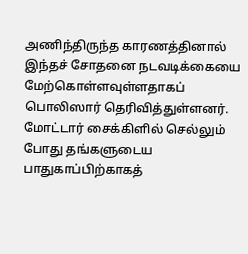அணிந்திருந்த காரணத்தினால் இந்தச் சோதனை நடவடிக்கையை மேற்கொள்ளவுள்ளதாகப் பொலிஸார் தெரிவித்துள்ளனர்.
மோட்டார் சைக்கிளில் செல்லும் போது தங்களுடைய பாதுகாப்பிற்காகத்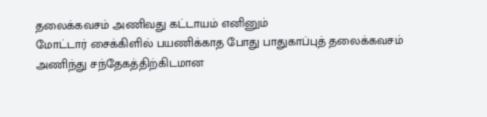தலைக்கவசம் அணிவது கட்டாயம் எனினும்
மோட்டார் சைக்கிளில் பயணிக்காத போது பாதுகாப்புத் தலைக்கவசம் அணிந்து சந்தேகத்திற்கிடமான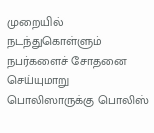முறையில் நடந்துகொள்ளும் நபர்களைச் சோதனை செய்யுமாறு பொலிஸாருக்கு பொலிஸ்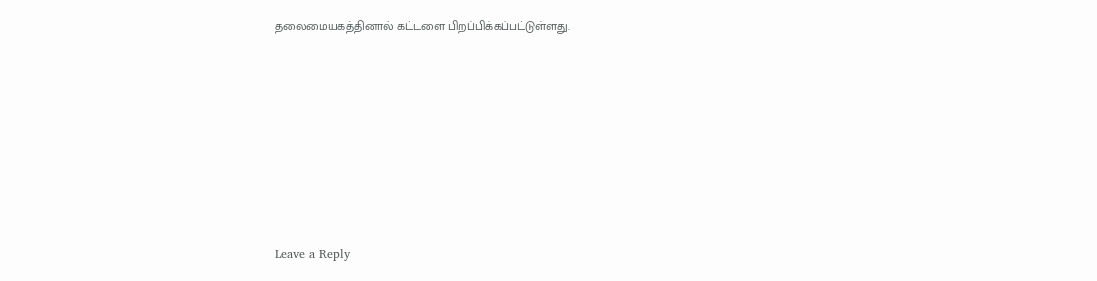தலைமையகத்தினால் கட்டளை பிறப்பிக்கப்பட்டுள்ளது.










Leave a Reply